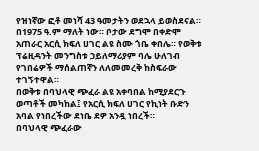የዝነኛው ፎቶ መነሻ 43 ዓመታትን ወደኋላ ይወስደናል። በ1975 ዓ.ም ማለት ነው። ቦታው ደግሞ በቀድሞ አጠራር አርሲ ክፍለ ሀገር ልዩ ስሙ ጎቤ ቀበሌ። የወቅቱ ፕሬዚዳንት መንግስቱ ኃይለማሪያም ባሌ ሁለገብ የገበሬዎች ማሰልጠኛን ለለመመረቅ ከስፍራው ተገኝተዋል።
በወቅቱ በባህላዊ ጭፈራ ልዩ አቀባበል ከሚያደርጉ ወጣቶች መካከል፤ የአርሲ ክፍለ ሀገር የኪነት ቡድን አባል የነበረችው ደነቤ ደዎ አንዷ ነበረች።
በባህላዊ ጭፈራው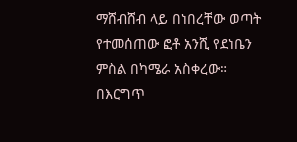ማሸብሸብ ላይ በነበረቸው ወጣት የተመሰጠው ፎቶ አንሺ የደነቤን ምስል በካሜራ አስቀረው።
በእርግጥ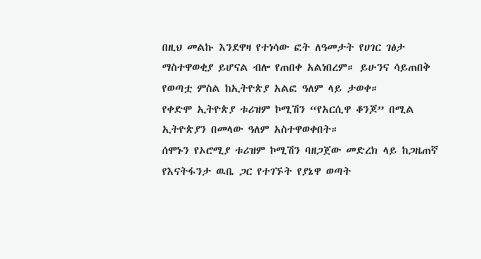በዚህ መልኩ እንደዋዛ የተነሳው ፎት ለዓመታት የሀገር ገፅታ ማስተዋወቂያ ይሆናል ብሎ የጠበቀ አልነበረም። ይሁንና ሳይጠበቅ የወጣቷ ምስል ከኢትዮጵያ አልፎ ዓለም ላይ ታወቀ።
የቀድሞ ኢትዮጵያ ቱሪዝም ኮሚሽን “የአርሲዋ ቆንጆ” በሚል ኢትዮጵያን በመላው ዓለም አስተዋወቀበት።
ሰሞኑን የኦሮሚያ ቱሪዝም ኮሚሽን ባዘጋጀው መድረክ ላይ ከጋዜጠኛ የእናትፋንታ ዉቤ ጋር የተገኙት የያኔዋ ወጣት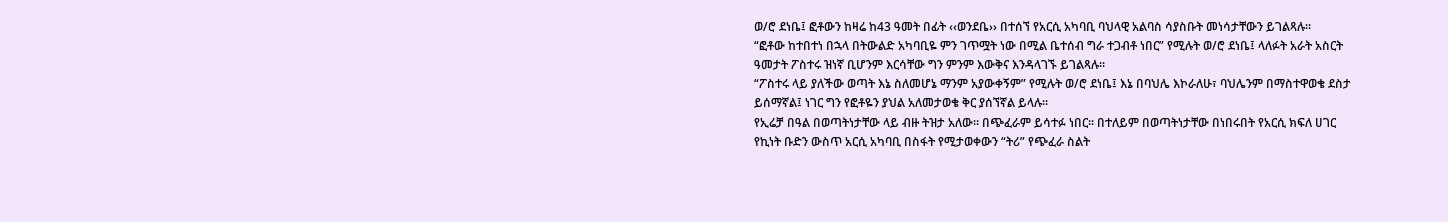ወ/ሮ ደነቤ፤ ፎቶውን ከዛሬ ከ43 ዓመት በፊት ‹‹ወንደቤ›› በተሰኘ የአርሲ አካባቢ ባህላዊ አልባስ ሳያስቡት መነሳታቸውን ይገልጻሉ።
“ፎቶው ከተበተነ በኋላ በትውልድ አካባቢዬ ምን ገጥሟት ነው በሚል ቤተሰብ ግራ ተጋብቶ ነበር” የሚሉት ወ/ሮ ደነቤ፤ ላለፉት አራት አስርት ዓመታት ፖስተሩ ዝነኛ ቢሆንም እርሳቸው ግን ምንም እውቅና እንዳላገኙ ይገልጻሉ።
“ፖስተሩ ላይ ያለችው ወጣት እኔ ስለመሆኔ ማንም አያውቀኝም” የሚሉት ወ/ሮ ደነቤ፤ እኔ በባህሌ እኮራለሁ፣ ባህሌንም በማስተዋወቄ ደስታ ይሰማኛል፤ ነገር ግን የፎቶዬን ያህል አለመታወቄ ቅር ያሰኘኛል ይላሉ።
የኢሬቻ በዓል በወጣትነታቸው ላይ ብዙ ትዝታ አለው። በጭፈራም ይሳተፉ ነበር። በተለይም በወጣትነታቸው በነበሩበት የአርሲ ክፍለ ሀገር የኪነት ቡድን ውስጥ አርሲ አካባቢ በስፋት የሚታወቀውን “ትሪ” የጭፈራ ስልት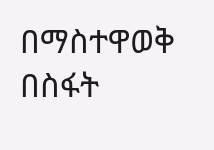በማስተዋወቅ በስፋት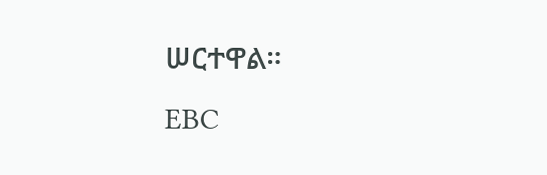ሠርተዋል።
EBC